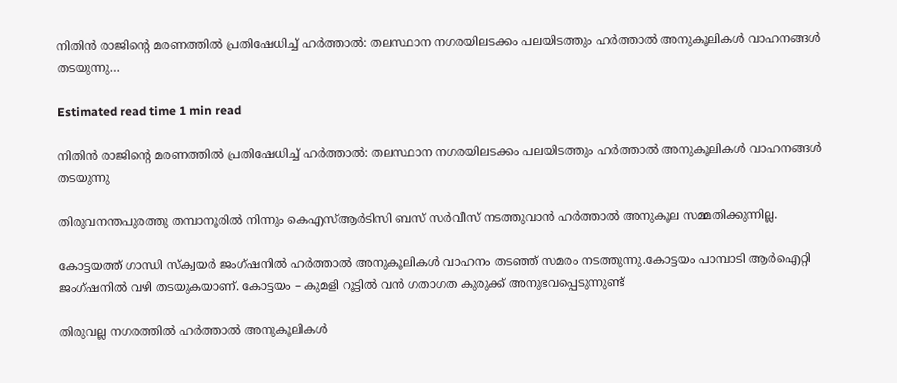നിതിൻ രാജിൻ്റെ മരണത്തിൽ പ്രതിഷേധിച്ച് ഹർത്താൽ: തലസ്ഥാന നഗരയിലടക്കം പലയിടത്തും ഹർത്താൽ അനുകൂലികൾ വാഹനങ്ങൾ തടയുന്നു…

Estimated read time 1 min read

നിതിൻ രാജിൻ്റെ മരണത്തിൽ പ്രതിഷേധിച്ച് ഹർത്താൽ: തലസ്ഥാന നഗരയിലടക്കം പലയിടത്തും ഹർത്താൽ അനുകൂലികൾ വാഹനങ്ങൾ തടയുന്നു

തിരുവനന്തപുരത്തു തമ്പാനൂരിൽ നിന്നും കെഎസ്ആർടിസി ബസ് സർവീസ് നടത്തുവാൻ ഹർത്താൽ അനുകൂല സമ്മതിക്കുന്നില്ല.

കോട്ടയത്ത് ഗാന്ധി സ്‌ക്വയർ ജംഗ്ഷനിൽ ഹർത്താൽ അനുകൂലികൾ വാഹനം തടഞ്ഞ് സമരം നടത്തുന്നു.കോട്ടയം പാമ്പാടി ആർഐറ്റി ജംഗ്ഷനിൽ വഴി തടയുകയാണ്. കോട്ടയം – കുമളി റൂട്ടിൽ വൻ ഗതാഗത കുരുക്ക് അനുഭവപ്പെടുന്നുണ്ട്

തിരുവല്ല നഗരത്തിൽ ഹർത്താൽ അനുകൂലികൾ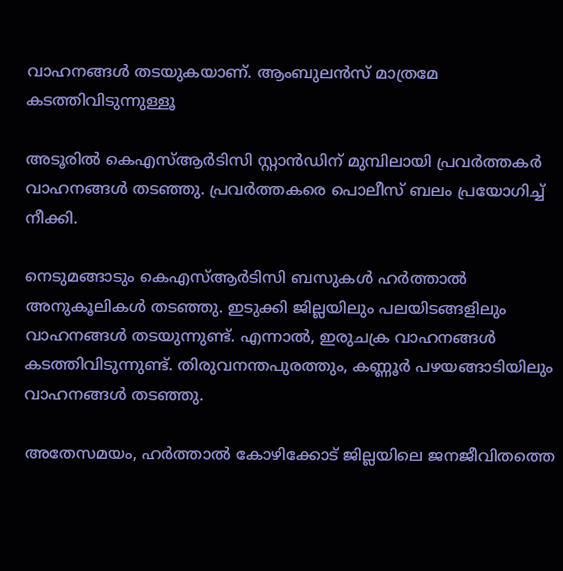വാഹനങ്ങൾ തടയുകയാണ്. ആംബുലൻസ് മാത്രമേ കടത്തിവിടുന്നുള്ളൂ

അടൂരിൽ കെഎസ്ആർടിസി സ്റ്റാൻഡിന് മുമ്പിലായി പ്രവർത്തകർ വാഹനങ്ങൾ തടഞ്ഞു. പ്രവർത്തകരെ പൊലീസ് ബലം പ്രയോഗിച്ച് നീക്കി.

നെടുമങ്ങാടും കെഎസ്ആർടിസി ബസുകൾ ഹർത്താൽ അനുകൂലികൾ തടഞ്ഞു. ഇടുക്കി ജില്ലയിലും പലയിടങ്ങളിലും വാഹനങ്ങൾ തടയുന്നുണ്ട്. എന്നാൽ, ഇരുചക്ര വാഹനങ്ങൾ കടത്തിവിടുന്നുണ്ട്. തിരുവനന്തപുരത്തും, കണ്ണൂർ പഴയങ്ങാടിയിലും വാഹനങ്ങൾ തടഞ്ഞു.

അതേസമയം, ഹർത്താൽ കോഴിക്കോട് ജില്ലയിലെ ജനജീവിതത്തെ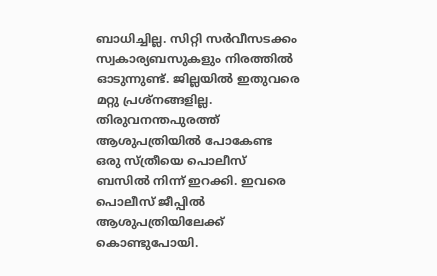ബാധിച്ചില്ല. സിറ്റി സർവീസടക്കം സ്വകാര്യബസുകളും നിരത്തിൽ ഓടുന്നുണ്ട്. ജില്ലയിൽ ഇതുവരെ മറ്റു പ്രശ്നങ്ങളില്ല. തിരുവനന്തപുരത്ത് ആശുപത്രിയിൽ പോകേണ്ട ഒരു സ്ത്രീയെ പൊലീസ് ബസിൽ നിന്ന് ഇറക്കി. ഇവരെ പൊലീസ് ജീപ്പിൽ ആശുപത്രിയിലേക്ക് കൊണ്ടുപോയി.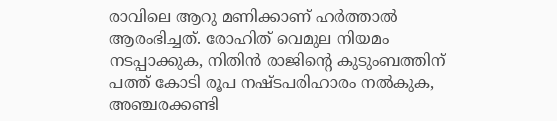രാവിലെ ആറു മണിക്കാണ് ഹർത്താൽ ആരംഭിച്ചത്. രോഹിത് വെമുല നിയമം നടപ്പാക്കുക, നിതിൻ രാജിൻ്റെ കുടുംബത്തിന് പത്ത് കോടി രൂപ നഷ്ടപരിഹാരം നൽകുക, അഞ്ചരക്കണ്ടി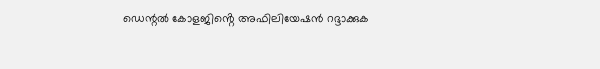ഡെന്റൽ കോളജിൻ്റെ അഫിലിയേഷൻ റദ്ദാക്കുക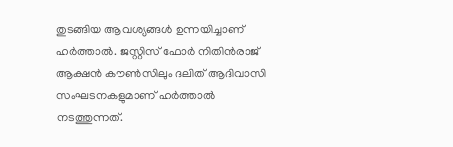തുടങ്ങിയ ആവശ്യങ്ങൾ ഉന്നയിച്ചാണ് ഹർത്താൽ. ജസ്റ്റിസ് ഫോർ നിതിൻരാജ് ആക്ഷൻ കൗൺസിലും ദലിത് ആദിവാസി സംഘടനകളുമാണ് ഹർത്താൽ നടത്തുന്നത്.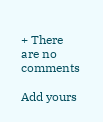+ There are no comments

Add yours